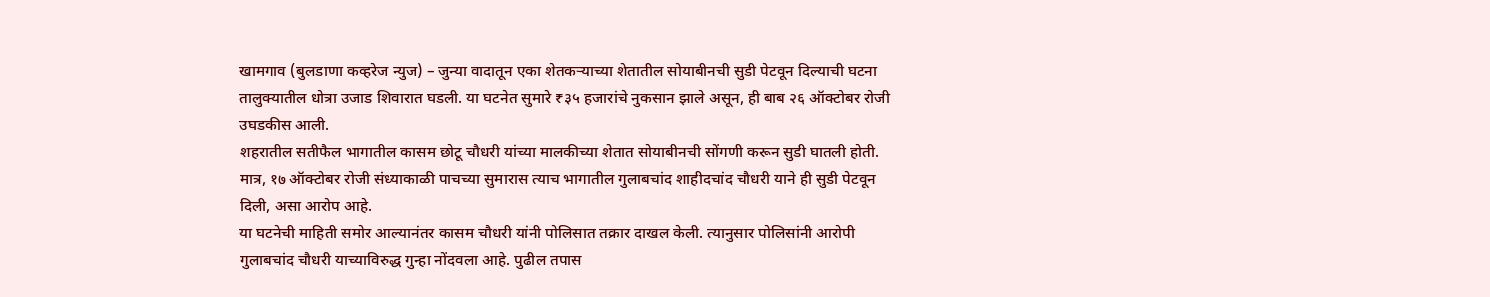खामगाव (बुलडाणा कव्हरेज न्युज) – जुन्या वादातून एका शेतकऱ्याच्या शेतातील सोयाबीनची सुडी पेटवून दिल्याची घटना तालुक्यातील धोत्रा उजाड शिवारात घडली. या घटनेत सुमारे ₹३५ हजारांचे नुकसान झाले असून, ही बाब २६ ऑक्टोबर रोजी उघडकीस आली.
शहरातील सतीफैल भागातील कासम छोटू चौधरी यांच्या मालकीच्या शेतात सोयाबीनची सोंगणी करून सुडी घातली होती. मात्र, १७ ऑक्टोबर रोजी संध्याकाळी पाचच्या सुमारास त्याच भागातील गुलाबचांद शाहीदचांद चौधरी याने ही सुडी पेटवून दिली, असा आरोप आहे.
या घटनेची माहिती समोर आल्यानंतर कासम चौधरी यांनी पोलिसात तक्रार दाखल केली. त्यानुसार पोलिसांनी आरोपी गुलाबचांद चौधरी याच्याविरुद्ध गुन्हा नोंदवला आहे. पुढील तपास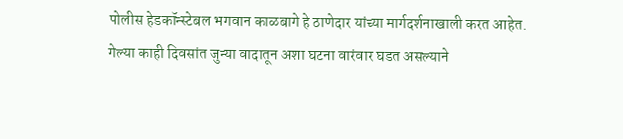पोलीस हेडकॉन्स्टेबल भगवान काळबागे हे ठाणेदार यांच्या मार्गदर्शनाखाली करत आहेत.
गेल्या काही दिवसांत जुन्या वादातून अशा घटना वारंवार घडत असल्याने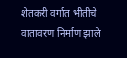शेतकरी वर्गात भीतीचे वातावरण निर्माण झाले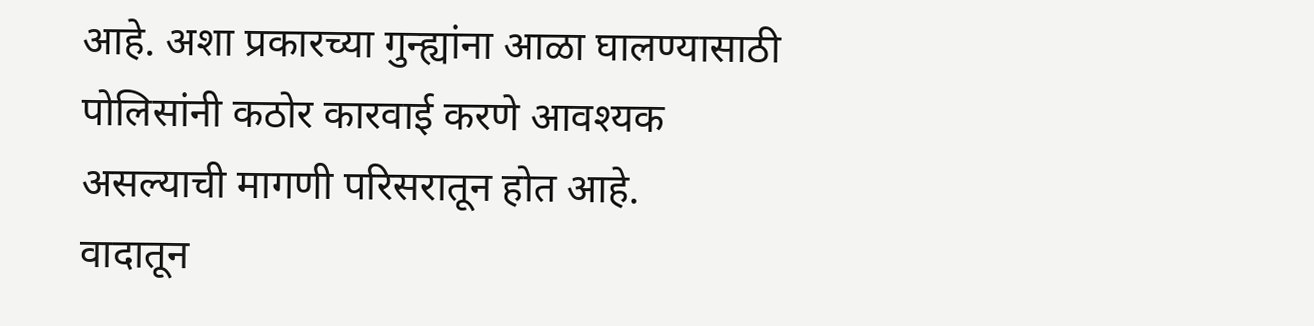आहे. अशा प्रकारच्या गुन्ह्यांना आळा घालण्यासाठी पोलिसांनी कठोर कारवाई करणे आवश्यक असल्याची मागणी परिसरातून होत आहे.
वादातून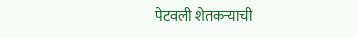पेटवली शेतकऱ्याची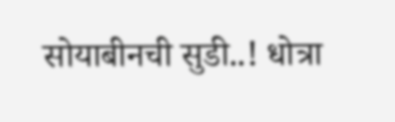सोयाबीनची सुडी..! धोत्रा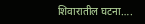शिवारातील घटना….